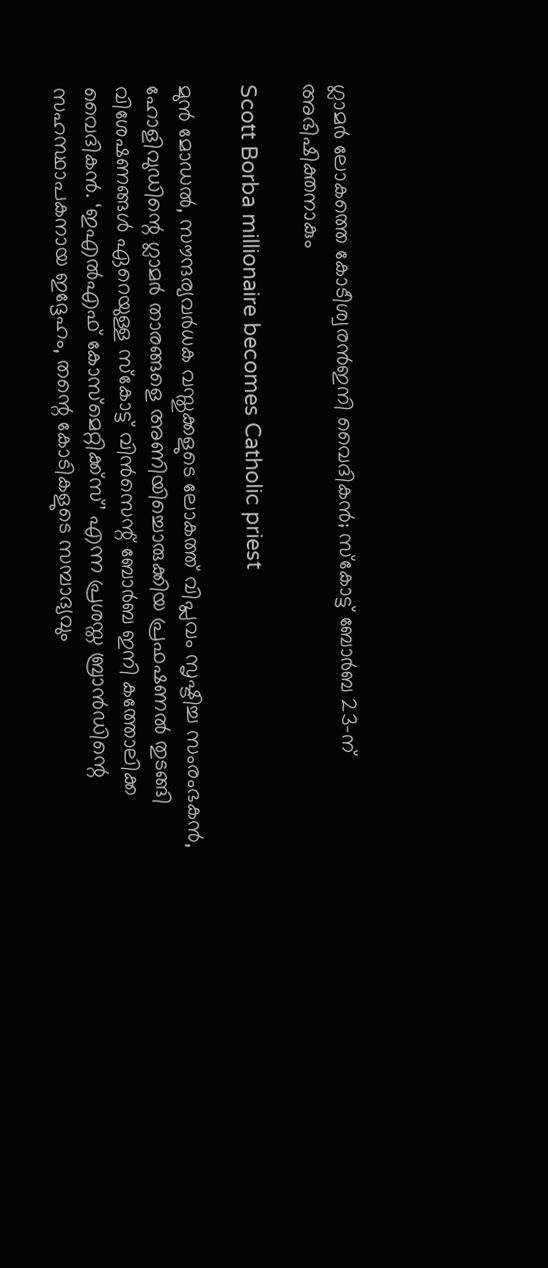ഗ്ലാമര്‍ ലോകത്തെ കോടീശ്വരന്‍ഇനി വൈദികന്‍; സ്‌കോട്ട് ബോര്‍ബ 23-ന് അഭിഷിക്തനാകും

Scott Borba millionaire becomes Catholic priest

മുന്‍ മോഡല്‍, സൗന്ദര്യവര്‍ധക വസ്തുക്കളുടെ ലോകത്ത് വിപ്ലവം സൃഷ്ടിച്ച സംരംഭകന്‍, ഹോളിവുഡിന്റെ ഗ്ലാമര്‍ താരങ്ങളെ അണിയിച്ചൊരുക്കിയ പ്രഫഷണല്‍ തുടങ്ങി   വിശേഷണങ്ങള്‍ ഏറെയുള്ള സ്‌കോട്ട് വിന്‍സെന്റ് ബോര്‍ബ ഇനി കത്തോലിക്ക വൈദികന്‍. ‘ഇഎല്‍എഫ് കോസ്‌മെറ്റിക്ക്‌സ്’ എന്ന പ്രശസ്ത ബ്രാന്‍ഡിന്റെ സഹസ്ഥാപകനായ ഇദ്ദേഹം, തന്റെ കോടികളുടെ സമ്പാദ്യവും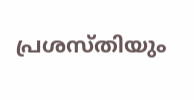പ്രശസ്തിയും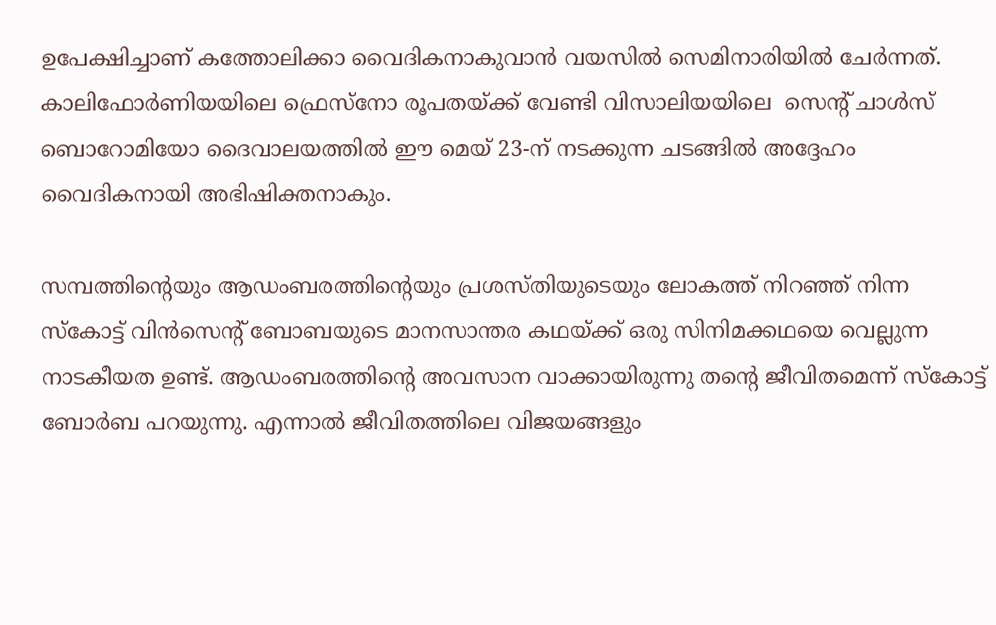ഉപേക്ഷിച്ചാണ് കത്തോലിക്കാ വൈദികനാകുവാന്‍ വയസില്‍ സെമിനാരിയില്‍ ചേര്‍ന്നത്. കാലിഫോര്‍ണിയയിലെ ഫ്രെസ്‌നോ രൂപതയ്ക്ക് വേണ്ടി വിസാലിയയിലെ  സെന്റ് ചാള്‍സ് ബൊറോമിയോ ദൈവാലയത്തില്‍ ഈ മെയ് 23-ന് നടക്കുന്ന ചടങ്ങില്‍ അദ്ദേഹം വൈദികനായി അഭിഷിക്തനാകും.

സമ്പത്തിന്റെയും ആഡംബരത്തിന്റെയും പ്രശസ്തിയുടെയും ലോകത്ത് നിറഞ്ഞ് നിന്ന സ്‌കോട്ട് വിന്‍സെന്റ് ബോബയുടെ മാനസാന്തര കഥയ്ക്ക് ഒരു സിനിമക്കഥയെ വെല്ലുന്ന നാടകീയത ഉണ്ട്. ആഡംബരത്തിന്റെ അവസാന വാക്കായിരുന്നു തന്റെ ജീവിതമെന്ന് സ്‌കോട്ട് ബോര്‍ബ പറയുന്നു. എന്നാല്‍ ജീവിതത്തിലെ വിജയങ്ങളും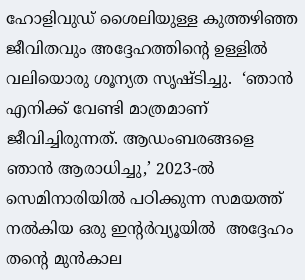ഹോളിവുഡ് ശൈലിയുള്ള കുത്തഴിഞ്ഞ ജീവിതവും അദ്ദേഹത്തിന്റെ ഉള്ളില്‍ വലിയൊരു ശൂന്യത സൃഷ്ടിച്ചു.  ‘ഞാന്‍ എനിക്ക് വേണ്ടി മാത്രമാണ് ജീവിച്ചിരുന്നത്. ആഡംബരങ്ങളെ ഞാന്‍ ആരാധിച്ചു,’ 2023-ല്‍ സെമിനാരിയില്‍ പഠിക്കുന്ന സമയത്ത്  നല്‍കിയ ഒരു ഇന്റര്‍വ്യൂയില്‍  അദ്ദേഹം തന്റെ മുന്‍കാല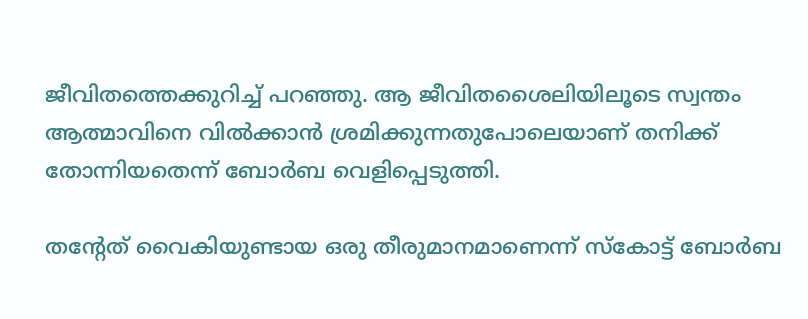ജീവിതത്തെക്കുറിച്ച് പറഞ്ഞു. ആ ജീവിതശൈലിയിലൂടെ സ്വന്തം ആത്മാവിനെ വില്‍ക്കാന്‍ ശ്രമിക്കുന്നതുപോലെയാണ് തനിക്ക് തോന്നിയതെന്ന് ബോര്‍ബ വെളിപ്പെടുത്തി.

തന്റേത് വൈകിയുണ്ടായ ഒരു തീരുമാനമാണെന്ന് സ്‌കോട്ട് ബോര്‍ബ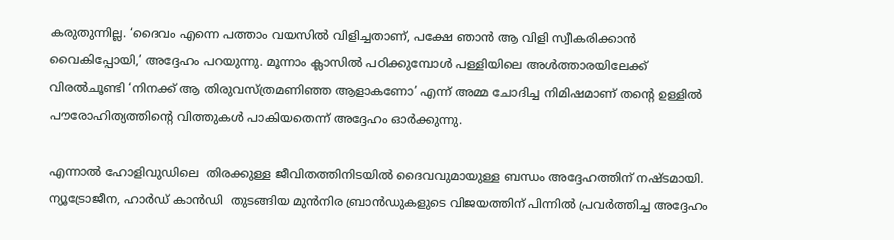കരുതുന്നില്ല. ‘ദൈവം എന്നെ പത്താം വയസില്‍ വിളിച്ചതാണ്, പക്ഷേ ഞാന്‍ ആ വിളി സ്വീകരിക്കാന്‍ വൈകിപ്പോയി,’ അദ്ദേഹം പറയുന്നു. മൂന്നാം ക്ലാസില്‍ പഠിക്കുമ്പോള്‍ പള്ളിയിലെ അള്‍ത്താരയിലേക്ക് വിരല്‍ചൂണ്ടി ‘നിനക്ക് ആ തിരുവസ്ത്രമണിഞ്ഞ ആളാകണോ’ എന്ന് അമ്മ ചോദിച്ച നിമിഷമാണ് തന്റെ ഉള്ളില്‍ പൗരോഹിത്യത്തിന്റെ വിത്തുകള്‍ പാകിയതെന്ന് അദ്ദേഹം ഓര്‍ക്കുന്നു.

എന്നാല്‍ ഹോളിവുഡിലെ  തിരക്കുള്ള ജീവിതത്തിനിടയില്‍ ദൈവവുമായുള്ള ബന്ധം അദ്ദേഹത്തിന് നഷ്ടമായി.  ന്യൂട്രോജീന, ഹാര്‍ഡ് കാന്‍ഡി  തുടങ്ങിയ മുന്‍നിര ബ്രാന്‍ഡുകളുടെ വിജയത്തിന് പിന്നില്‍ പ്രവര്‍ത്തിച്ച അദ്ദേഹം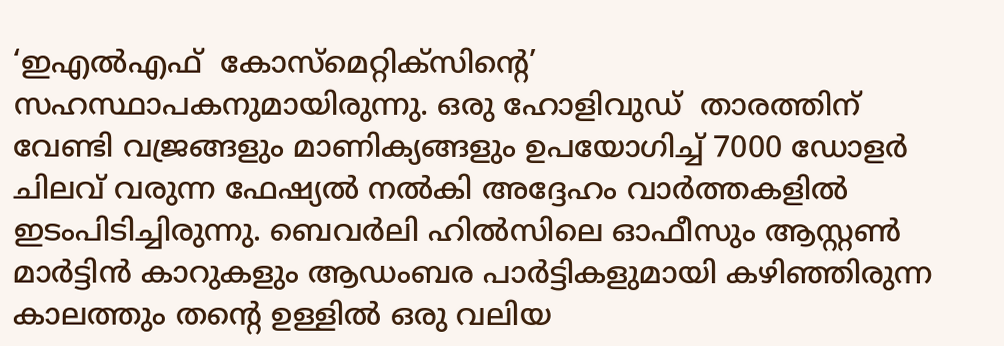‘ഇഎല്‍എഫ്  കോസ്‌മെറ്റിക്‌സിന്റെ’ സഹസ്ഥാപകനുമായിരുന്നു. ഒരു ഹോളിവുഡ്  താരത്തിന്  വേണ്ടി വജ്രങ്ങളും മാണിക്യങ്ങളും ഉപയോഗിച്ച് 7000 ഡോളര്‍ ചിലവ് വരുന്ന ഫേഷ്യല്‍ നല്‍കി അദ്ദേഹം വാര്‍ത്തകളില്‍ ഇടംപിടിച്ചിരുന്നു. ബെവര്‍ലി ഹില്‍സിലെ ഓഫീസും ആസ്റ്റണ്‍ മാര്‍ട്ടിന്‍ കാറുകളും ആഡംബര പാര്‍ട്ടികളുമായി കഴിഞ്ഞിരുന്ന കാലത്തും തന്റെ ഉള്ളില്‍ ഒരു വലിയ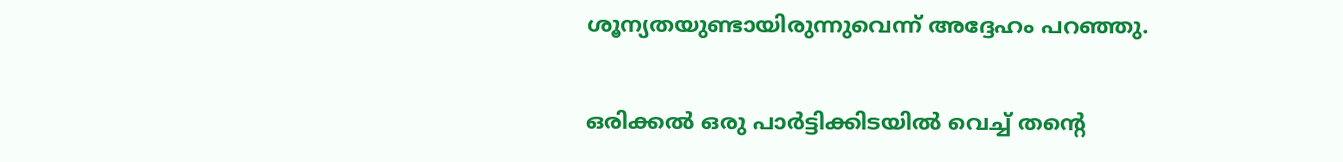ശൂന്യതയുണ്ടായിരുന്നുവെന്ന് അദ്ദേഹം പറഞ്ഞു.

ഒരിക്കല്‍ ഒരു പാര്‍ട്ടിക്കിടയില്‍ വെച്ച് തന്റെ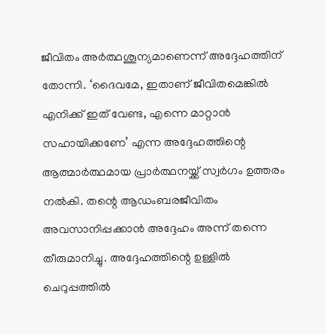ജീവിതം അര്‍ത്ഥശൂന്യമാണെന്ന് അദ്ദേഹത്തിന് തോന്നി. ‘ദൈവമേ, ഇതാണ് ജീവിതമെങ്കില്‍ എനിക്ക് ഇത് വേണ്ട, എന്നെ മാറ്റാന്‍ സഹായിക്കണേ’ എന്ന അദ്ദേഹത്തിന്റെ ആത്മാര്‍ത്ഥമായ പ്രാര്‍ത്ഥനയ്ക്ക് സ്വര്‍ഗം ഉത്തരം നല്‍കി. തന്റെ ആഡംബരജീവിതം അവസാനിപ്പക്കാന്‍ അദ്ദേഹം അന്ന് തന്നെ തീരുമാനിച്ചു. അദ്ദേഹത്തിന്റെ ഉള്ളില്‍ ചെറുപ്പത്തില്‍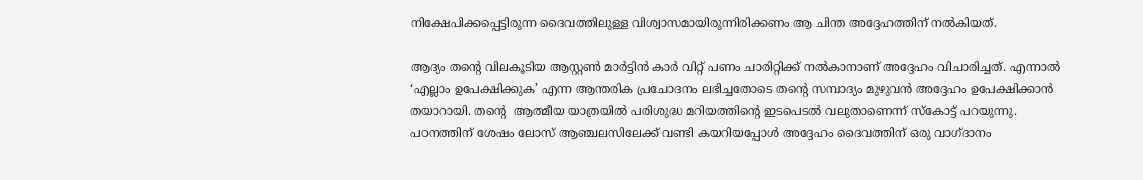നിക്ഷേപിക്കപ്പെട്ടിരുന്ന ദൈവത്തിലുള്ള വിശ്വാസമായിരുന്നിരിക്കണം ആ ചിന്ത അദ്ദേഹത്തിന് നല്‍കിയത്.

ആദ്യം തന്റെ വിലകൂടിയ ആസ്റ്റണ്‍ മാര്‍ട്ടിന്‍ കാര്‍ വിറ്റ് പണം ചാരിറ്റിക്ക് നല്‍കാനാണ് അദ്ദേഹം വിചാരിച്ചത്. എന്നാല്‍ ‘എല്ലാം ഉപേക്ഷിക്കുക’ എന്ന ആന്തരിക പ്രചോദനം ലഭിച്ചതോടെ തന്റെ സമ്പാദ്യം മുഴുവന്‍ അദ്ദേഹം ഉപേക്ഷിക്കാന്‍ തയാറായി. തന്റെ  ആത്മീയ യാത്രയില്‍ പരിശുദ്ധ മറിയത്തിന്റെ ഇടപെടല്‍ വലുതാണെന്ന് സ്‌കോട്ട് പറയുന്നു. പഠനത്തിന് ശേഷം ലോസ് ആഞ്ചലസിലേക്ക് വണ്ടി കയറിയപ്പോള്‍ അദ്ദേഹം ദൈവത്തിന് ഒരു വാഗ്ദാനം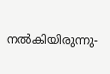നല്‍കിയിരുന്നു-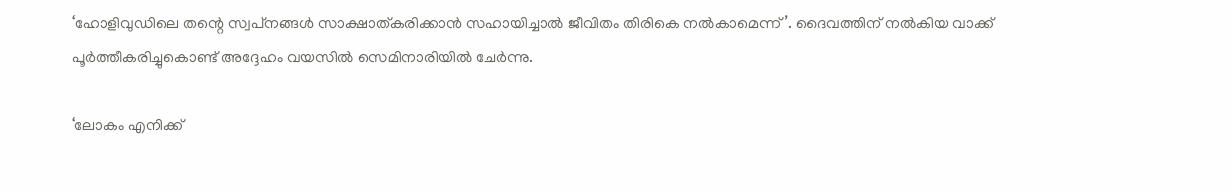‘ഹോളിവുഡിലെ തന്റെ സ്വപ്‌നങ്ങള്‍ സാക്ഷാത്കരിക്കാന്‍ സഹായിച്ചാല്‍ ജീവിതം തിരികെ നല്‍കാമെന്ന്’. ദൈവത്തിന് നല്‍കിയ വാക്ക് പൂര്‍ത്തീകരിച്ചുകൊണ്ട് അദ്ദേഹം വയസില്‍ സെമിനാരിയില്‍ ചേര്‍ന്നു.

‘ലോകം എനിക്ക്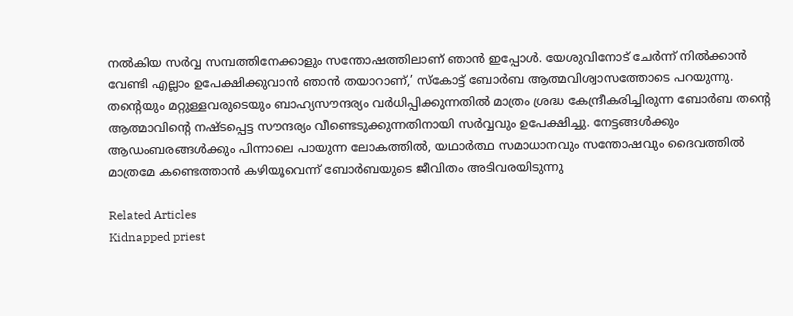നല്‍കിയ സര്‍വ്വ സമ്പത്തിനേക്കാളും സന്തോഷത്തിലാണ് ഞാന്‍ ഇപ്പോള്‍. യേശുവിനോട് ചേര്‍ന്ന് നില്‍ക്കാന്‍ വേണ്ടി എല്ലാം ഉപേക്ഷിക്കുവാന്‍ ഞാന്‍ തയാറാണ്,’ സ്‌കോട്ട് ബോര്‍ബ ആത്മവിശ്വാസത്തോടെ പറയുന്നു. തന്റെയും മറ്റുള്ളവരുടെയും ബാഹ്യസൗന്ദര്യം വര്‍ധിപ്പിക്കുന്നതില്‍ മാത്രം ശ്രദ്ധ കേന്ദ്രീകരിച്ചിരുന്ന ബോര്‍ബ തന്റെ ആത്മാവിന്റെ നഷ്ടപ്പെട്ട സൗന്ദര്യം വീണ്ടെടുക്കുന്നതിനായി സര്‍വ്വവും ഉപേക്ഷിച്ചു. നേട്ടങ്ങള്‍ക്കും ആഡംബരങ്ങള്‍ക്കും പിന്നാലെ പായുന്ന ലോകത്തില്‍, യഥാര്‍ത്ഥ സമാധാനവും സന്തോഷവും ദൈവത്തില്‍ മാത്രമേ കണ്ടെത്താന്‍ കഴിയൂവെന്ന് ബോര്‍ബയുടെ ജീവിതം അടിവരയിടുന്നു

Related Articles
Kidnapped priest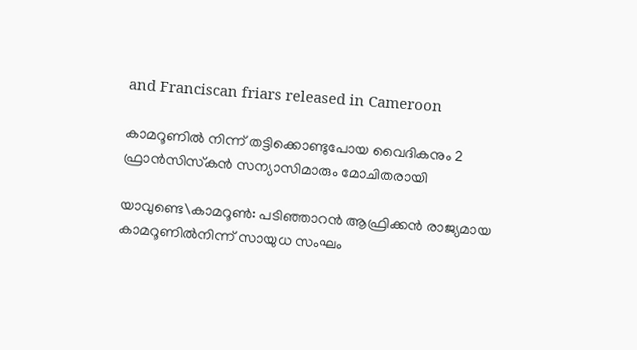and Franciscan friars released in Cameroon

കാമറൂണില്‍ നിന്ന് തട്ടിക്കൊണ്ടുപോയ വൈദികനും 2 ഫ്രാന്‍സിസ്‌കന്‍ സന്യാസിമാരും മോചിതരായി

യാവുണ്ടെ\കാമറൂണ്‍: പടിഞ്ഞാറന്‍ ആഫ്രിക്കന്‍ രാജ്യമായ കാമറൂണില്‍നിന്ന് സായുധ സംഘം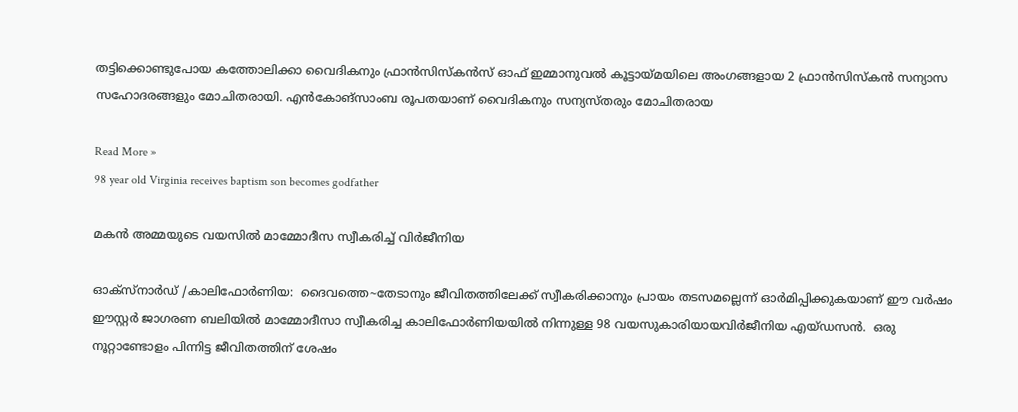തട്ടിക്കൊണ്ടുപോയ കത്തോലിക്കാ വൈദികനും ഫ്രാന്‍സിസ്‌കന്‍സ് ഓഫ് ഇമ്മാനുവല്‍ കൂട്ടായ്മയിലെ അംഗങ്ങളായ 2 ഫ്രാന്‍സിസ്‌കന്‍ സന്യാസ സഹോദരങ്ങളും മോചിതരായി. എന്‍കോങ്സാംബ രൂപതയാണ് വൈദികനും സന്യസ്തരും മോചിതരായ

Read More »
98 year old Virginia receives baptism son becomes godfather

മകന്‍ അമ്മയുടെ വയസില്‍ മാമ്മോദീസ സ്വീകരിച്ച് വിര്‍ജീനിയ

ഓക്സ്നാര്‍ഡ് /കാലിഫോര്‍ണിയ:  ദൈവത്തെ~തേടാനും ജീവിതത്തിലേക്ക് സ്വീകരിക്കാനും പ്രായം തടസമല്ലെന്ന് ഓര്‍മിപ്പിക്കുകയാണ് ഈ വര്‍ഷം ഈസ്റ്റര്‍ ജാഗരണ ബലിയില്‍ മാമ്മോദീസാ സ്വീകരിച്ച കാലിഫോര്‍ണിയയില്‍ നിന്നുള്ള 98 വയസുകാരിയായവിര്‍ജീനിയ എയ്ഡസന്‍.  ഒരു നൂറ്റാണ്ടോളം പിന്നിട്ട ജീവിതത്തിന് ശേഷം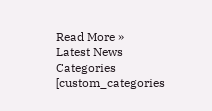Read More »
Latest News
Categories
[custom_categories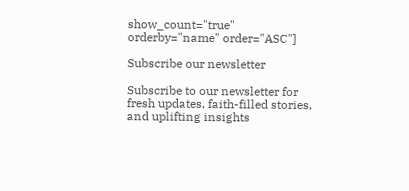show_count="true" orderby="name" order="ASC"]

Subscribe our newsletter

Subscribe to our newsletter for fresh updates, faith-filled stories, and uplifting insights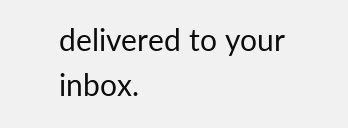delivered to your inbox.